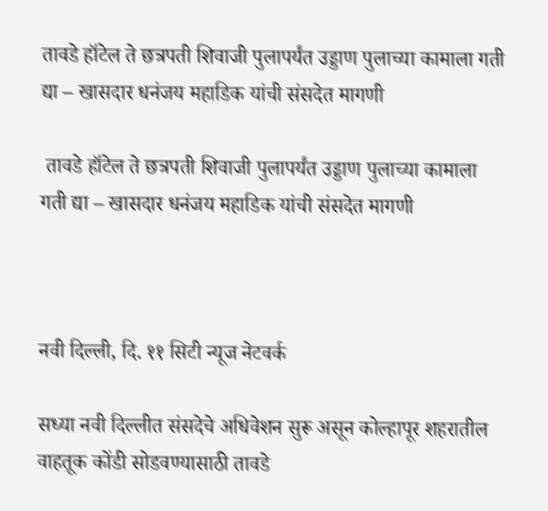तावडे हॉटेल ते छत्रपती शिवाजी पुलापर्यंत उड्डाण पुलाच्या कामाला गती द्या – खासदार धनंजय महाडिक यांची संसदेत मागणी

 तावडे हॉटेल ते छत्रपती शिवाजी पुलापर्यंत उड्डाण पुलाच्या कामाला गती द्या – खासदार धनंजय महाडिक यांची संसदेत मागणी



नवी दिल्ली, दि. ११ सिटी न्यूज नेटवर्क

सध्या नवी दिल्लीत संसदेचे अधिवेशन सुरू असून कोल्हापूर शहरातील वाहतूक कोंडी सोडवण्यासाठी तावडे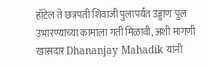हॉटेल ते छत्रपती शिवाजी पुलापर्यंत उड्डाण पुल उभारण्याच्या कामाला गती मिळावी, अशी मागणी खासदार Dhananjay Mahadik यांनी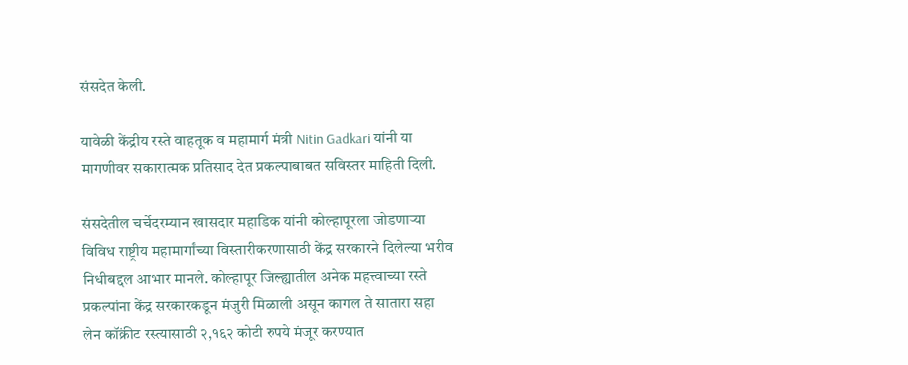संसदेत केली.

यावेळी केंद्रीय रस्ते वाहतूक व महामार्ग मंत्री Nitin Gadkari यांनी या मागणीवर सकारात्मक प्रतिसाद देत प्रकल्पाबाबत सविस्तर माहिती दिली.

संसदेतील चर्चेदरम्यान खासदार महाडिक यांनी कोल्हापूरला जोडणाऱ्या विविध राष्ट्रीय महामार्गांच्या विस्तारीकरणासाठी केंद्र सरकारने दिलेल्या भरीव निधीबद्दल आभार मानले. कोल्हापूर जिल्ह्यातील अनेक महत्त्वाच्या रस्ते प्रकल्पांना केंद्र सरकारकडून मंजुरी मिळाली असून कागल ते सातारा सहा लेन कॉंक्रीट रस्त्यासाठी २,१६२ कोटी रुपये मंजूर करण्यात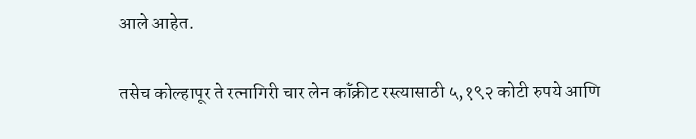आले आहेत.

तसेच कोल्हापूर ते रत्नागिरी चार लेन कॉंक्रीट रस्त्यासाठी ५,१९२ कोटी रुपये आणि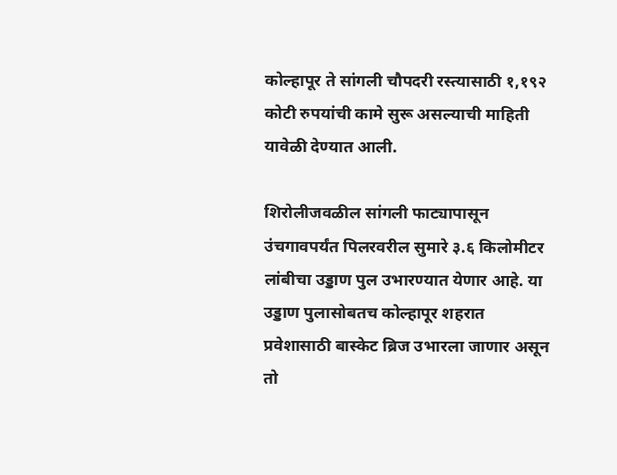कोल्हापूर ते सांगली चौपदरी रस्त्यासाठी १,१९२ कोटी रुपयांची कामे सुरू असल्याची माहिती यावेळी देण्यात आली.

शिरोलीजवळील सांगली फाट्यापासून उंचगावपर्यंत पिलरवरील सुमारे ३.६ किलोमीटर लांबीचा उड्डाण पुल उभारण्यात येणार आहे. या उड्डाण पुलासोबतच कोल्हापूर शहरात प्रवेशासाठी बास्केट ब्रिज उभारला जाणार असून तो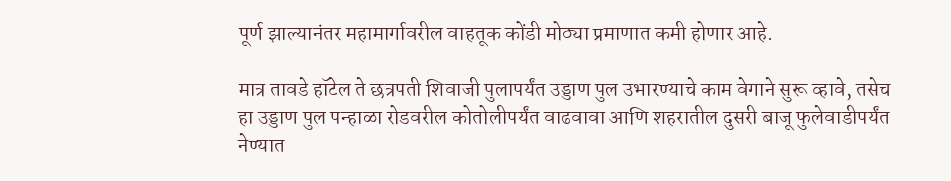पूर्ण झाल्यानंतर महामार्गावरील वाहतूक कोंडी मोठ्या प्रमाणात कमी होणार आहे.

मात्र तावडे हॉटेल ते छत्रपती शिवाजी पुलापर्यंत उड्डाण पुल उभारण्याचे काम वेगाने सुरू व्हावे, तसेच हा उड्डाण पुल पन्हाळा रोडवरील कोतोलीपर्यंत वाढवावा आणि शहरातील दुसरी बाजू फुलेवाडीपर्यंत नेण्यात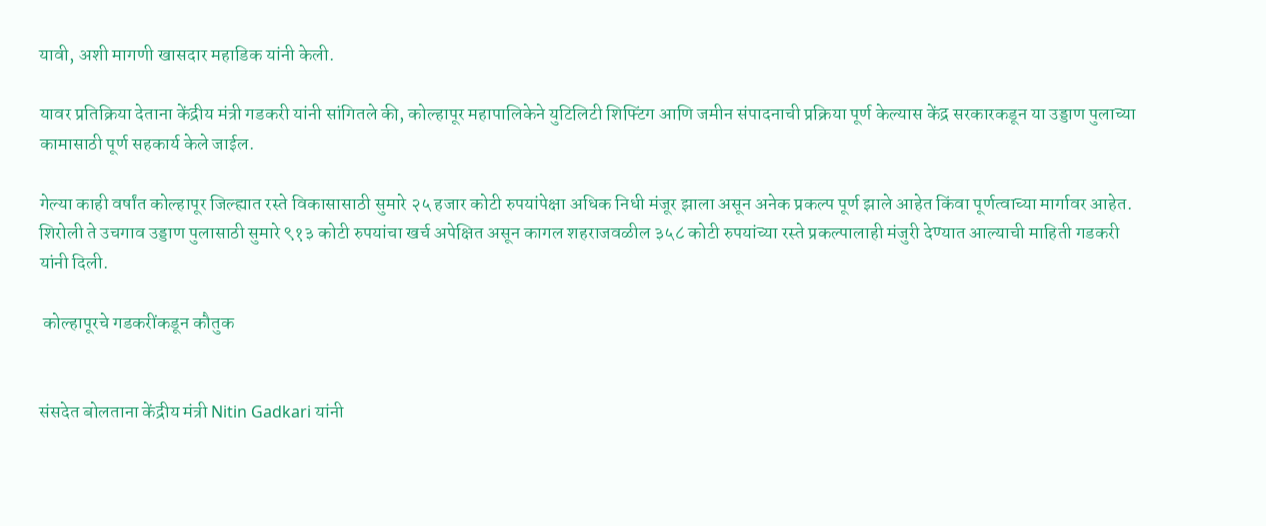यावी, अशी मागणी खासदार महाडिक यांनी केली.

यावर प्रतिक्रिया देताना केंद्रीय मंत्री गडकरी यांनी सांगितले की, कोल्हापूर महापालिकेने युटिलिटी शिफ्टिंग आणि जमीन संपादनाची प्रक्रिया पूर्ण केल्यास केंद्र सरकारकडून या उड्डाण पुलाच्या कामासाठी पूर्ण सहकार्य केले जाईल.

गेल्या काही वर्षांत कोल्हापूर जिल्ह्यात रस्ते विकासासाठी सुमारे २५ हजार कोटी रुपयांपेक्षा अधिक निधी मंजूर झाला असून अनेक प्रकल्प पूर्ण झाले आहेत किंवा पूर्णत्वाच्या मार्गावर आहेत. शिरोली ते उचगाव उड्डाण पुलासाठी सुमारे ९१३ कोटी रुपयांचा खर्च अपेक्षित असून कागल शहराजवळील ३५८ कोटी रुपयांच्या रस्ते प्रकल्पालाही मंजुरी देण्यात आल्याची माहिती गडकरी यांनी दिली.

 कोल्हापूरचे गडकरींकडून कौतुक


संसदेत बोलताना केंद्रीय मंत्री Nitin Gadkari यांनी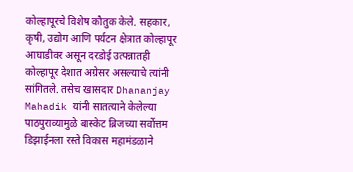कोल्हापूरचे विशेष कौतुक केले. सहकार, कृषी, उद्योग आणि पर्यटन क्षेत्रात कोल्हापूर आघाडीवर असून दरडोई उत्पन्नातही कोल्हापूर देशात अग्रेसर असल्याचे त्यांनी सांगितले. तसेच खासदार Dhananjay Mahadik यांनी सातत्याने केलेल्या पाठपुराव्यामुळे बास्केट ब्रिजच्या सर्वोत्तम डिझाईनला रस्ते विकास महामंडळाने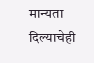मान्यता दिल्याचेही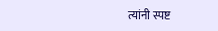त्यांनी स्पष्ट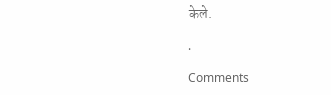केले.

.

Comments